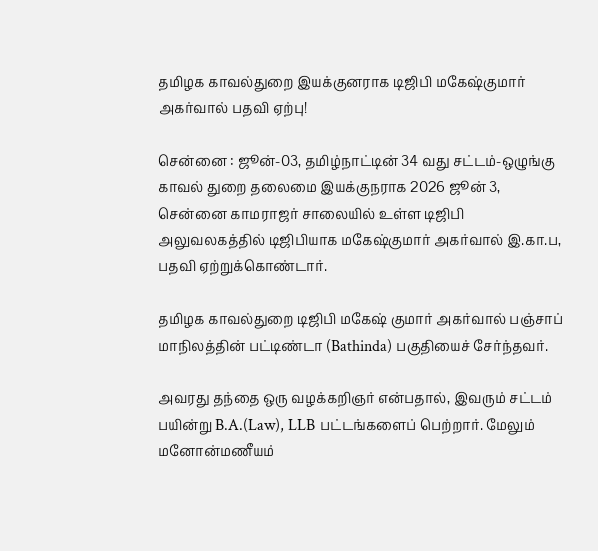தமிழக காவல்துறை இயக்குனராக டிஜிபி மகேஷ்குமார் அகர்வால் பதவி ஏற்பு!

சென்னை : ஜூன்-03, தமிழ்நாட்டின் 34 வது சட்டம்-ஒழுங்கு காவல் துறை தலைமை இயக்குநராக 2026 ஜூன் 3, சென்னை காமராஜர் சாலையில் உள்ள டிஜிபி அலுவலகத்தில் டிஜிபியாக மகேஷ்குமார் அகர்வால் இ.கா.ப, பதவி ஏற்றுக்கொண்டார்.

தமிழக காவல்துறை டிஜிபி மகேஷ் குமார் அகர்வால் பஞ்சாப் மாநிலத்தின் பட்டிண்டா (Bathinda) பகுதியைச் சேர்ந்தவர்.

அவரது தந்தை ஒரு வழக்கறிஞர் என்பதால், இவரும் சட்டம் பயின்று B.A.(Law), LLB பட்டங்களைப் பெற்றார். மேலும் மனோன்மணீயம்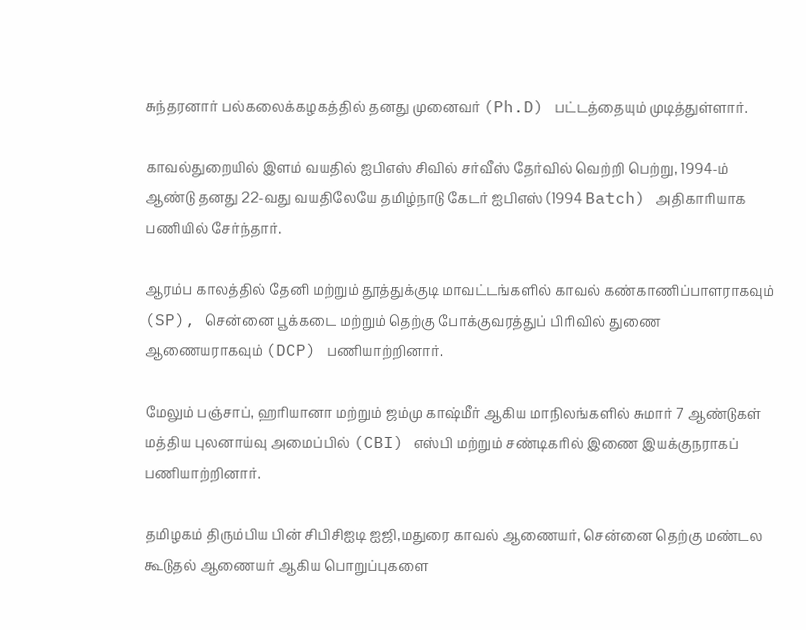சுந்தரனார் பல்கலைக்கழகத்தில் தனது முனைவர் (Ph.D) பட்டத்தையும் முடித்துள்ளார்.

காவல்துறையில் இளம் வயதில் ஐபிஎஸ் சிவில் சர்வீஸ் தேர்வில் வெற்றி பெற்று, 1994-ம் ஆண்டு தனது 22-வது வயதிலேயே தமிழ்நாடு கேடர் ஐபிஎஸ் (1994 Batch) அதிகாரியாக பணியில் சேர்ந்தார்.

ஆரம்ப காலத்தில் தேனி மற்றும் தூத்துக்குடி மாவட்டங்களில் காவல் கண்காணிப்பாளராகவும் (SP), சென்னை பூக்கடை மற்றும் தெற்கு போக்குவரத்துப் பிரிவில் துணை ஆணையராகவும் (DCP) பணியாற்றினார்.

மேலும் பஞ்சாப், ஹரியானா மற்றும் ஜம்மு காஷ்மீர் ஆகிய மாநிலங்களில் சுமார் 7 ஆண்டுகள் மத்திய புலனாய்வு அமைப்பில் (CBI) எஸ்பி மற்றும் சண்டிகரில் இணை இயக்குநராகப் பணியாற்றினார்.

தமிழகம் திரும்பிய பின் சிபிசிஐடி ஐஜி,மதுரை காவல் ஆணையர், சென்னை தெற்கு மண்டல கூடுதல் ஆணையர் ஆகிய பொறுப்புகளை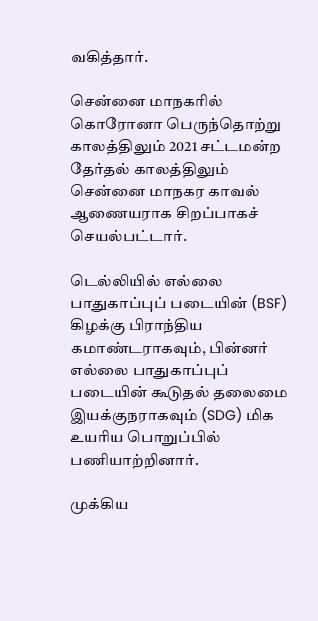வகித்தார்.

சென்னை மாநகரில் கொரோனா பெருந்தொற்று காலத்திலும் 2021 சட்டமன்ற தேர்தல் காலத்திலும் சென்னை மாநகர காவல் ஆணையராக சிறப்பாகச் செயல்பட்டார்.

டெல்லியில் எல்லை பாதுகாப்புப் படையின் (BSF) கிழக்கு பிராந்திய கமாண்டராகவும், பின்னர் எல்லை பாதுகாப்புப் படையின் கூடுதல் தலைமை இயக்குநராகவும் (SDG) மிக உயரிய பொறுப்பில் பணியாற்றினார்.

முக்கிய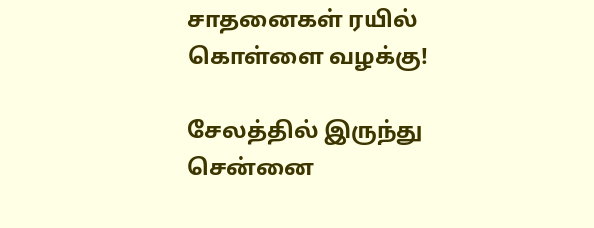சாதனைகள் ரயில் கொள்ளை வழக்கு!

சேலத்தில் இருந்து சென்னை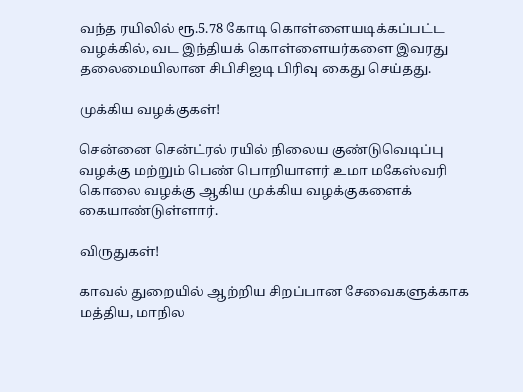வந்த ரயிலில் ரூ.5.78 கோடி கொள்ளையடிக்கப்பட்ட வழக்கில், வட இந்தியக் கொள்ளையர்களை இவரது தலைமையிலான சிபிசிஐடி பிரிவு கைது செய்தது.

முக்கிய வழக்குகள்!

சென்னை சென்ட்ரல் ரயில் நிலைய குண்டுவெடிப்பு வழக்கு மற்றும் பெண் பொறியாளர் உமா மகேஸ்வரி கொலை வழக்கு ஆகிய முக்கிய வழக்குகளைக் கையாண்டுள்ளார்.

விருதுகள்!

காவல் துறையில் ஆற்றிய சிறப்பான சேவைகளுக்காக மத்திய, மாநில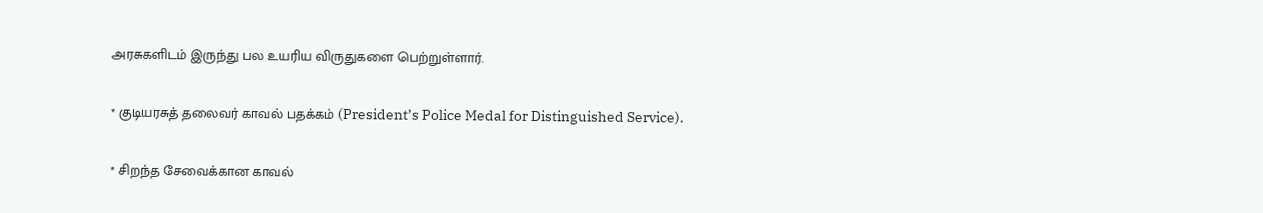அரசுகளிடம் இருந்து பல உயரிய விருதுகளை பெற்றுள்ளார்.

* குடியரசுத் தலைவர் காவல் பதக்கம் (President’s Police Medal for Distinguished Service).

* சிறந்த சேவைக்கான காவல்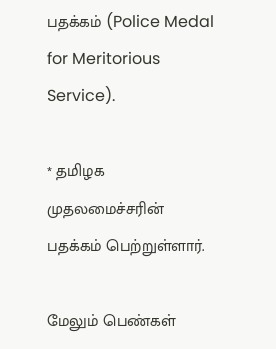பதக்கம் (Police Medal for Meritorious Service).

* தமிழக முதலமைச்சரின் பதக்கம் பெற்றுள்ளார்.

மேலும் பெண்கள்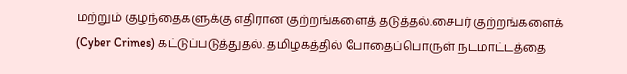மற்றும் குழந்தைகளுக்கு எதிரான குற்றங்களைத் தடுத்தல்.சைபர் குற்றங்களைக் (Cyber Crimes) கட்டுப்படுத்துதல். தமிழகத்தில் போதைப்பொருள் நடமாட்டத்தை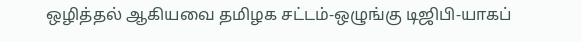ஒழித்தல் ஆகியவை தமிழக சட்டம்-ஒழுங்கு டிஜிபி-யாகப்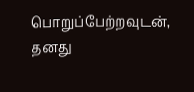பொறுப்பேற்றவுடன், தனது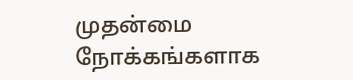முதன்மை நோக்கங்களாக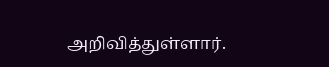அறிவித்துள்ளார்.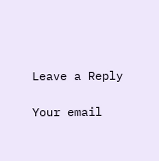Leave a Reply

Your email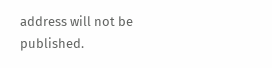address will not be published.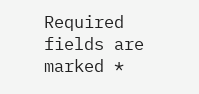Required fields are marked *